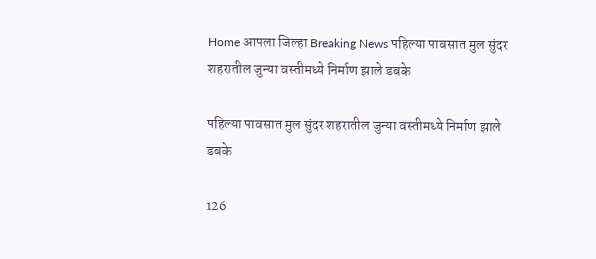Home आपला जिल्हा Breaking News पहिल्या पावसात मुल सुंदर शहरातील जुन्या वस्तीमध्ये निर्माण झाले डबके

पहिल्या पावसात मुल सुंदर शहरातील जुन्या वस्तीमध्ये निर्माण झाले डबके

126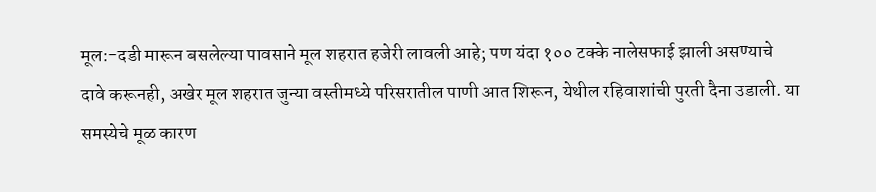मूल:-दडी मारून बसलेल्या पावसाने मूल शहरात हजेरी लावली आहे; पण यंदा १०० टक्के नालेसफाई झाली असण्याचे दावे करूनही, अखेर मूल शहरात जुन्या वस्तीमध्ये परिसरातील पाणी आत शिरून, येथील रहिवाशांची पुरती दैना उडाली. या समस्येचे मूळ कारण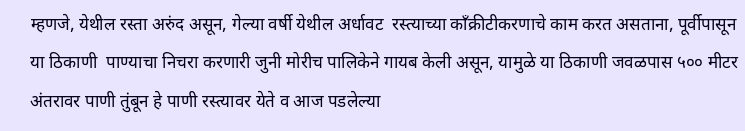म्हणजे, येथील रस्ता अरुंद असून, गेल्या वर्षी येथील अर्धावट  रस्त्याच्या काँक्रीटीकरणाचे काम करत असताना, पूर्वीपासून या ठिकाणी  पाण्याचा निचरा करणारी जुनी मोरीच पालिकेने गायब केली असून, यामुळे या ठिकाणी जवळपास ५०० मीटर अंतरावर पाणी तुंबून हे पाणी रस्त्यावर येते व आज पडलेल्या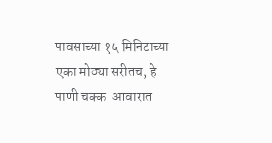पावसाच्या १५ मिनिटाच्या एका मोठ्या सरीतच, हे पाणी चक्क  आवारात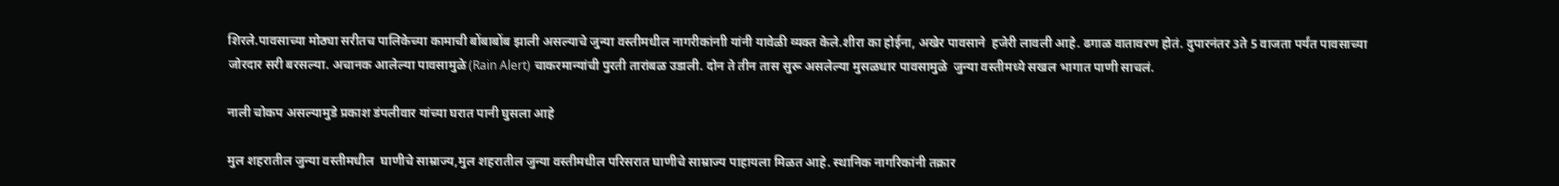शिरले.पावसाच्या मोठ्या सरीतच पालिकेच्या कामाची बोंबाबोंब झाली असल्याचे जुन्या वस्तीमधील नागरीकांनाी यांनी यावेळी व्यक्त केले.शीरा का होईना, अखेर पावसाने  हजेरी लावली आहे. ढगाळ वातावरण होतं. दुपारनंतर 3ते 5 वाजता पर्यंत पावसाच्या जोरदार सरी बरसल्या. अचानक आलेल्या पावसामुळे (Rain Alert) चाकरमान्यांची पुरती तारांबळ उडाली. दोन ते तीन तास सुरू असलेल्या मुसळधार पावसामुळे  जुन्या वस्तीमध्ये सखल भागात पाणी साचलं.

नाली चोकप असल्यामुडे प्रकाश डंपलीवार यांच्या घरात पानी घुसला आहे

मुल शहरातील जुन्या वस्तीमधील  घाणीचे साम्राज्य,मुल शहरातील जुन्या वस्तीमधील परिसरात घाणीचे साम्राज्य पाहायला मिळत आहे. स्थानिक नागरिकांनी तक्रार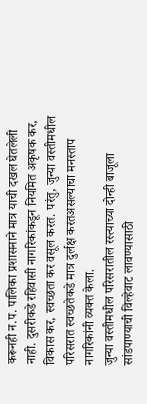करूनही न.प. पालिका प्रशासनाने मात्र याची दखल घेतलेली नाही. दुसरीकडे रहिवासी नागरिकांकडून नियमित अकृषक कर, विकास कर, स्वच्छता कर वसूल करत. परंतु, जुन्या वस्तीमधील परिसरात स्वच्छतेकडे मात्र दुर्लक्ष करतअसल्याचा मनस्ताप नागरिकांनी व्यक्त केला.
जुन्या वस्तीमधील परिसरातील रस्त्याच्या दोन्ही बाजूला सांडपाण्याची विल्हेवाट लावण्यासाठी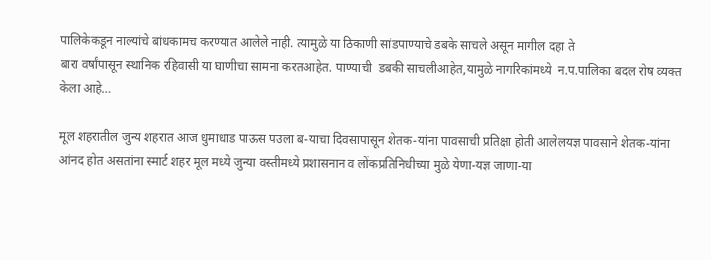पालिकेकडून नाल्यांचे बांधकामच करण्यात आलेले नाही. त्यामुळे या ठिकाणी सांडपाण्याचे डबके साचले असून मागील दहा ते
बारा वर्षांपासून स्थानिक रहिवासी या घाणीचा सामना करतआहेत. पाण्याची  डबकी साचलीआहेत,यामुळे नागरिकांमध्ये  न.प.पालिका बदल रोष व्यक्त केला आहे…

मूल शहरातील जुन्य शहरात आज धुमाधाड पाऊस पउला ब-याचा दिवसापासून शेतक-यांना पावसाची प्रतिक्षा होती आलेलयज्ञ पावसाने शेतक-यांना आंनद होत असतांना स्मार्ट शहर मूल मध्ये जुन्या वस्तीमध्ये प्रशासनान व लोंकप्रतिनिधीच्या मुळे येणा-यज्ञ जाणा-या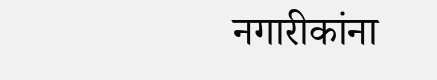नगारीकांना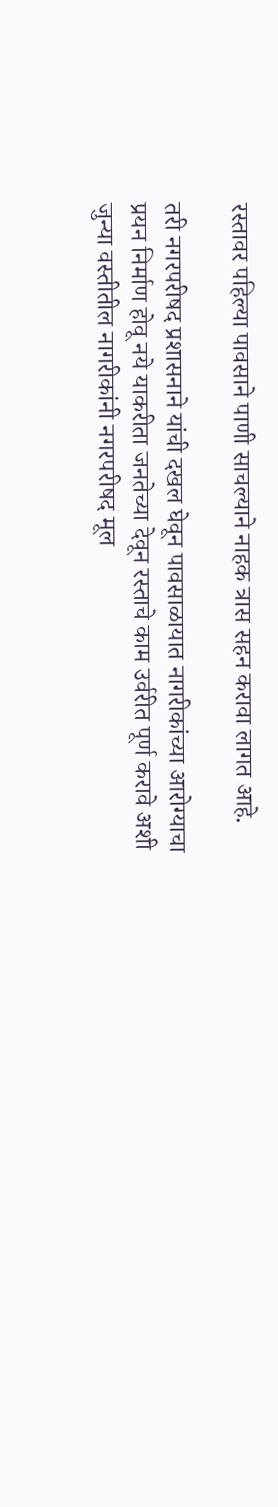रस्तावर पहिल्या पावसाने पाणी साचल्याने नाहक त्रास सहन करावा लागत आहे.

तरी नगरपरीषद प्रशासनाने यांची दखल घेवून पावसाळायात नागरीकांच्या आरोग्याचा प्रयन निर्माण होवू नये याकरीता जनतेच्या देवून रस्ताचे काम उर्वरीत पूर्ण करावे अशी जुन्या वस्तीतील नागरीकांनी नगरपरीषद मूल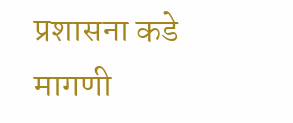प्रशासना कडे मागणी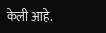केली आहे.